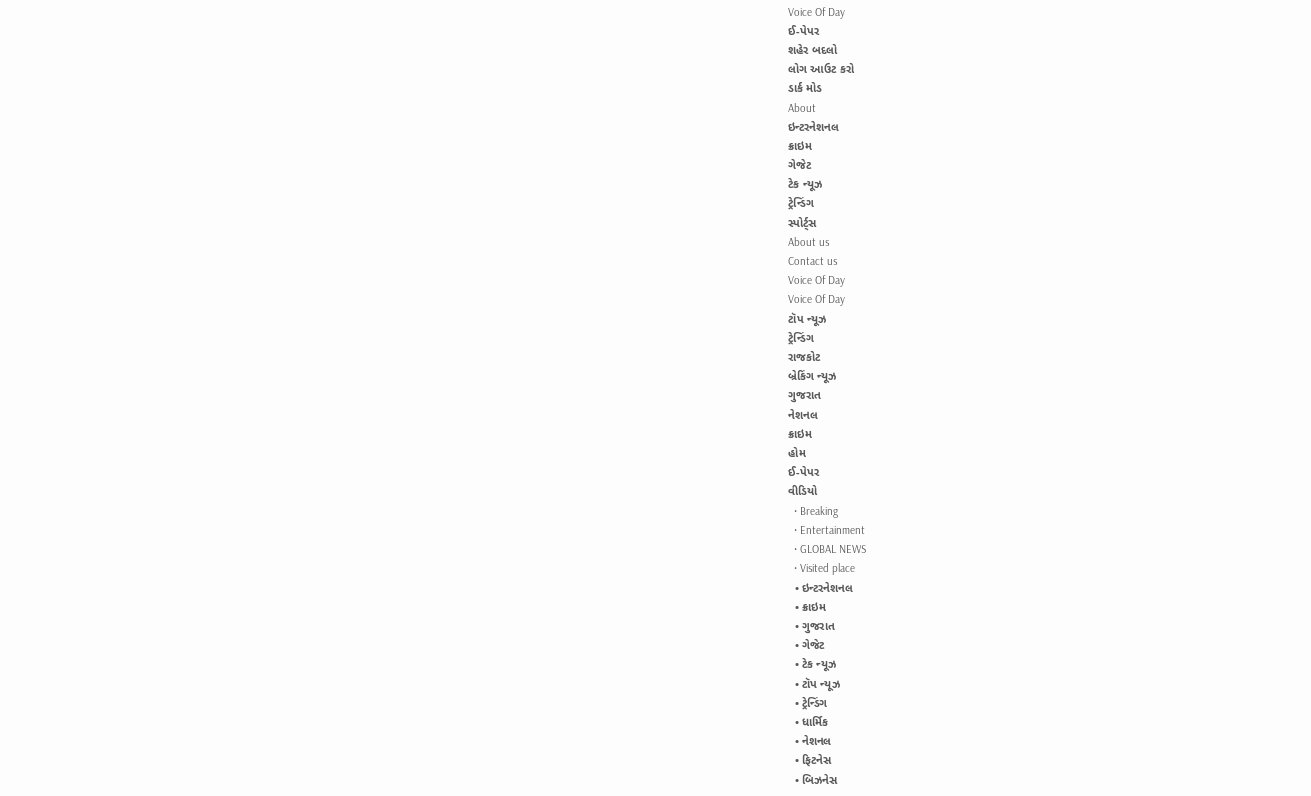Voice Of Day
ઈ-પેપર
શહેર બદલો
લોગ આઉટ કરો
ડાર્ક મોડ
About
ઇન્ટરનેશનલ
ક્રાઇમ
ગેજેટ
ટેક ન્યૂઝ
ટ્રેન્ડિંગ
સ્પોર્ટ્સ
About us
Contact us
Voice Of Day
Voice Of Day
ટૉપ ન્યૂઝ
ટ્રેન્ડિંગ
રાજકોટ
બ્રેકિંગ ન્યૂઝ
ગુજરાત
નેશનલ
ક્રાઇમ
હોમ
ઈ-પેપર
વીડિયો
  • Breaking
  • Entertainment
  • GLOBAL NEWS
  • Visited place
  • ઇન્ટરનેશનલ
  • ક્રાઇમ
  • ગુજરાત
  • ગેજેટ
  • ટેક ન્યૂઝ
  • ટૉપ ન્યૂઝ
  • ટ્રેન્ડિંગ
  • ધાર્મિક
  • નેશનલ
  • ફિટનેસ
  • બિઝનેસ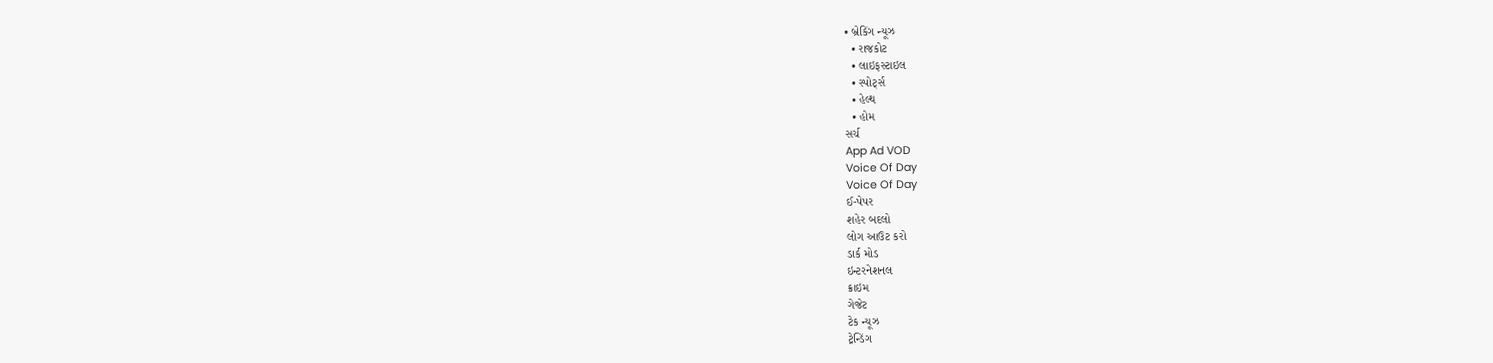• બ્રેકિંગ ન્યૂઝ
  • રાજકોટ
  • લાઇફસ્ટાઇલ
  • સ્પોર્ટ્સ
  • હેલ્થ
  • હોમ
સર્ચ
App Ad VOD
Voice Of Day
Voice Of Day
ઈ-પેપર
શહેર બદલો
લોગ આઉટ કરો
ડાર્ક મોડ
ઇન્ટરનેશનલ
ક્રાઇમ
ગેજેટ
ટેક ન્યૂઝ
ટ્રેન્ડિંગ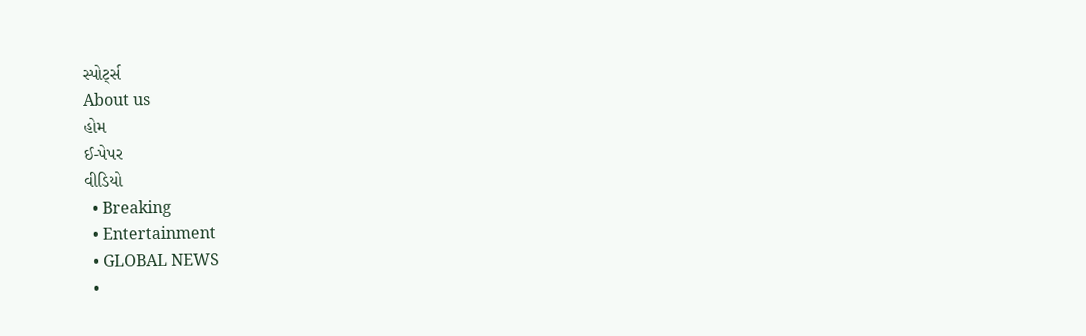સ્પોર્ટ્સ
About us
હોમ
ઈ-પેપર
વીડિયો
  • Breaking
  • Entertainment
  • GLOBAL NEWS
  •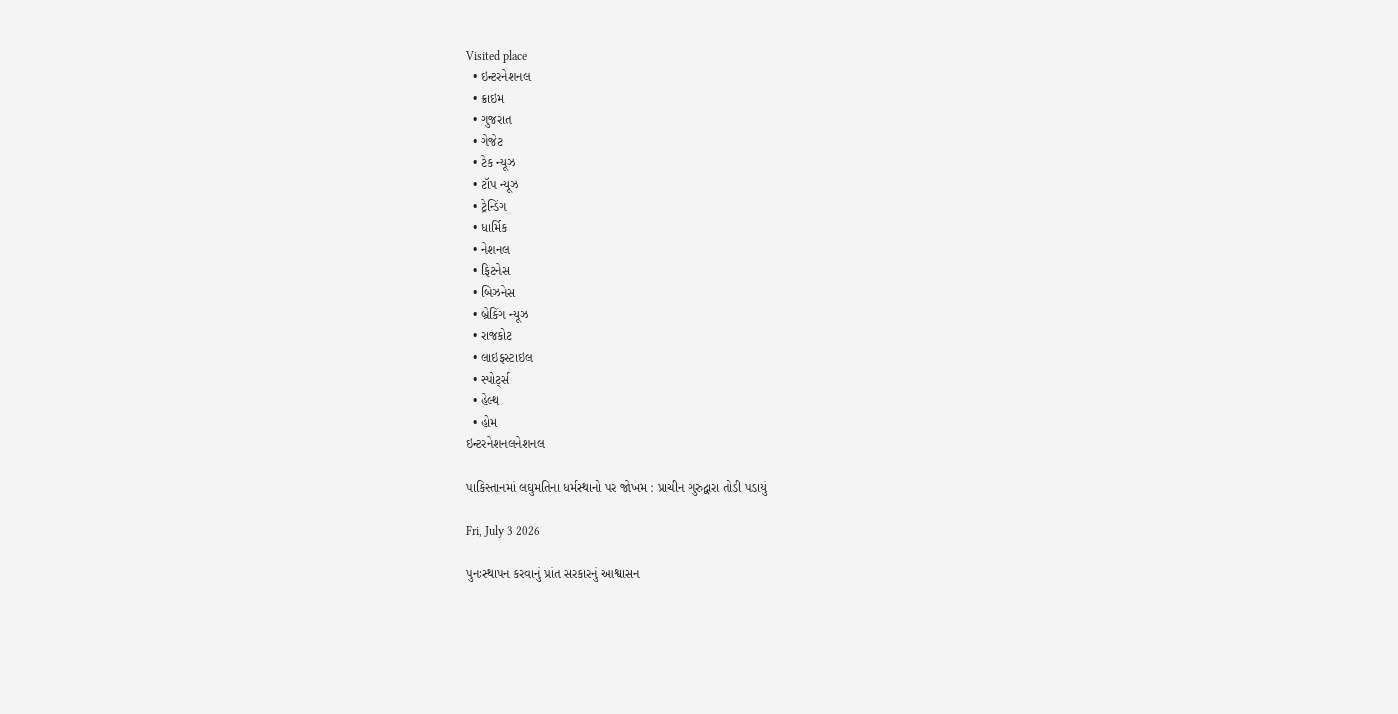Visited place
  • ઇન્ટરનેશનલ
  • ક્રાઇમ
  • ગુજરાત
  • ગેજેટ
  • ટેક ન્યૂઝ
  • ટૉપ ન્યૂઝ
  • ટ્રેન્ડિંગ
  • ધાર્મિક
  • નેશનલ
  • ફિટનેસ
  • બિઝનેસ
  • બ્રેકિંગ ન્યૂઝ
  • રાજકોટ
  • લાઇફસ્ટાઇલ
  • સ્પોર્ટ્સ
  • હેલ્થ
  • હોમ
ઇન્ટરનેશનલનેશનલ

પાકિસ્તાનમાં લઘુમતિના ધર્મસ્થાનો પર જોખમ : પ્રાચીન ગુરુદ્વારા તોડી પડાયું

Fri, July 3 2026

પુનઃસ્થાપન કરવાનું પ્રાંત સરકારનું આશ્વાસન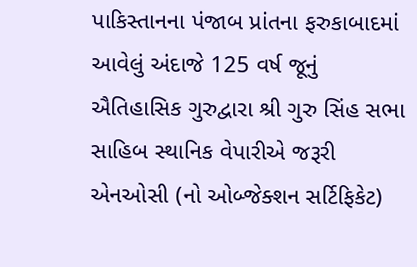પાકિસ્તાનના પંજાબ પ્રાંતના ફરુકાબાદમાં આવેલું અંદાજે 125 વર્ષ જૂનું ઐતિહાસિક ગુરુદ્વારા શ્રી ગુરુ સિંહ સભા સાહિબ સ્થાનિક વેપારીએ જરૂરી એનઓસી (નો ઓબ્જેક્શન સર્ટિફિકેટ)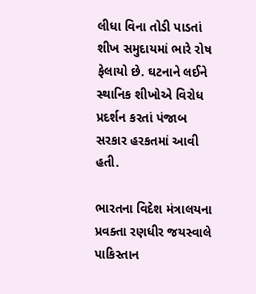લીધા વિના તોડી પાડતાં શીખ સમુદાયમાં ભારે રોષ ફેલાયો છે. ઘટનાને લઈને સ્થાનિક શીખોએ વિરોધ પ્રદર્શન કરતાં પંજાબ સરકાર હરકતમાં આવી હતી.

ભારતના વિદેશ મંત્રાલયના પ્રવક્તા રણધીર જયસ્વાલે પાકિસ્તાન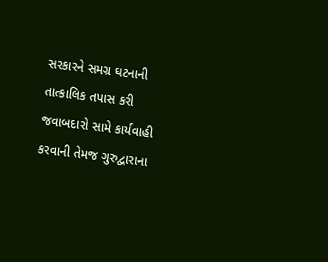સરકારને સમગ્ર ઘટનાની તાત્કાલિક તપાસ કરી જવાબદારો સામે કાર્યવાહી કરવાની તેમજ ગુરુદ્વારાના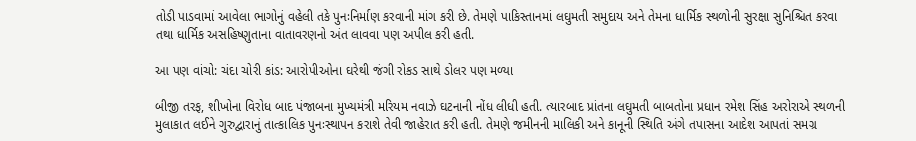તોડી પાડવામાં આવેલા ભાગોનું વહેલી તકે પુનઃનિર્માણ કરવાની માંગ કરી છે. તેમણે પાકિસ્તાનમાં લઘુમતી સમુદાય અને તેમના ધાર્મિક સ્થળોની સુરક્ષા સુનિશ્ચિત કરવા તથા ધાર્મિક અસહિષ્ણુતાના વાતાવરણનો અંત લાવવા પણ અપીલ કરી હતી.

આ પણ વાંચો: ચંદા ચોરી કાંડ: આરોપીઓના ઘરેથી જંગી રોકડ સાથે ડોલર પણ મળ્યા

બીજી તરફ, શીખોના વિરોધ બાદ પંજાબના મુખ્યમંત્રી મરિયમ નવાઝે ઘટનાની નોંધ લીધી હતી. ત્યારબાદ પ્રાંતના લઘુમતી બાબતોના પ્રધાન રમેશ સિંહ અરોરાએ સ્થળની મુલાકાત લઈને ગુરુદ્વારાનું તાત્કાલિક પુનઃસ્થાપન કરાશે તેવી જાહેરાત કરી હતી. તેમણે જમીનની માલિકી અને કાનૂની સ્થિતિ અંગે તપાસના આદેશ આપતાં સમગ્ર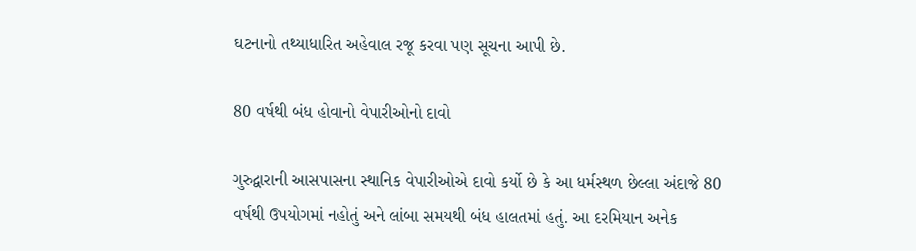ઘટનાનો તથ્યાધારિત અહેવાલ રજૂ કરવા પણ સૂચના આપી છે.

80 વર્ષથી બંધ હોવાનો વેપારીઓનો દાવો

ગુરુદ્વારાની આસપાસના સ્થાનિક વેપારીઓએ દાવો કર્યો છે કે આ ધર્મસ્થળ છેલ્લા અંદાજે 80 વર્ષથી ઉપયોગમાં નહોતું અને લાંબા સમયથી બંધ હાલતમાં હતું. આ દરમિયાન અનેક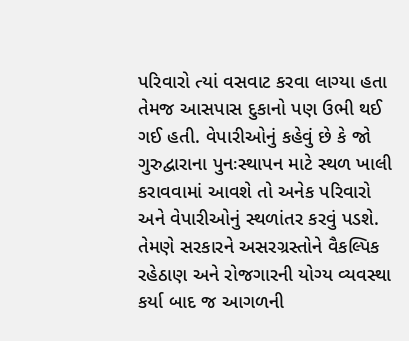પરિવારો ત્યાં વસવાટ કરવા લાગ્યા હતા તેમજ આસપાસ દુકાનો પણ ઉભી થઈ ગઈ હતી. વેપારીઓનું કહેવું છે કે જો ગુરુદ્વારાના પુનઃસ્થાપન માટે સ્થળ ખાલી કરાવવામાં આવશે તો અનેક પરિવારો અને વેપારીઓનું સ્થળાંતર કરવું પડશે. તેમણે સરકારને અસરગ્રસ્તોને વૈકલ્પિક રહેઠાણ અને રોજગારની યોગ્ય વ્યવસ્થા કર્યા બાદ જ આગળની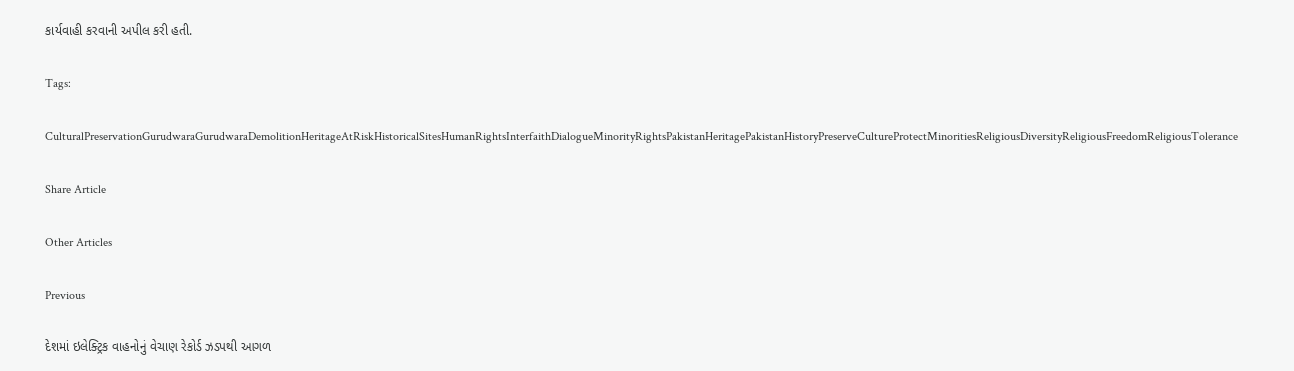કાર્યવાહી કરવાની અપીલ કરી હતી.

Tags:

CulturalPreservationGurudwaraGurudwaraDemolitionHeritageAtRiskHistoricalSitesHumanRightsInterfaithDialogueMinorityRightsPakistanHeritagePakistanHistoryPreserveCultureProtectMinoritiesReligiousDiversityReligiousFreedomReligiousTolerance

Share Article

Other Articles

Previous

દેશમાં ઇલેક્ટ્રિક વાહનોનું વેચાણ રેકોર્ડ ઝડપથી આગળ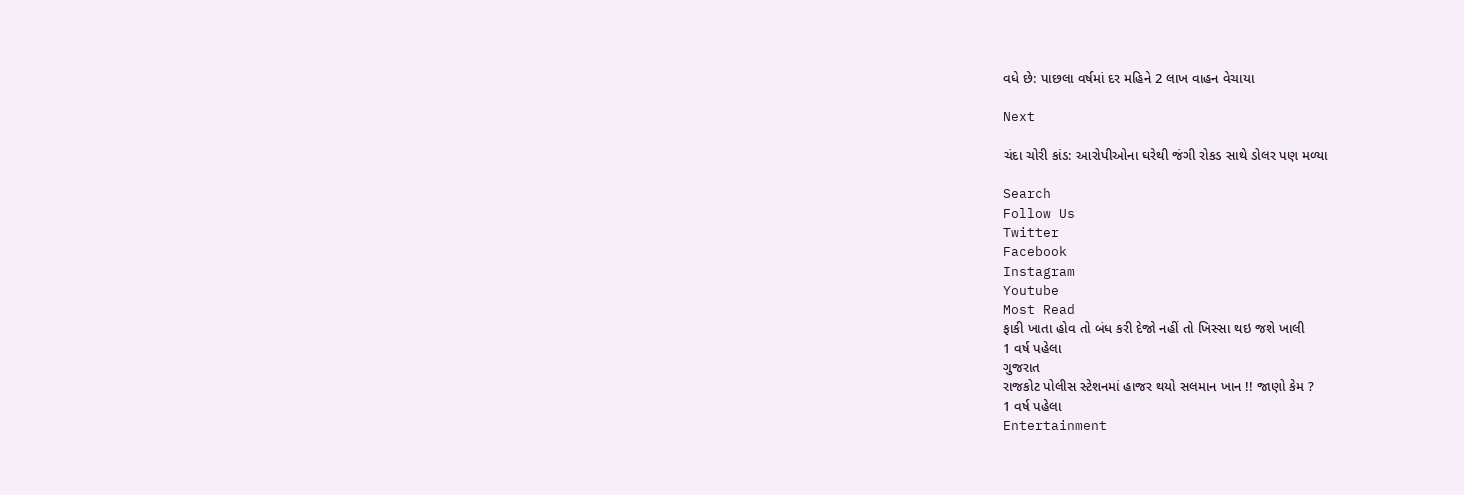વધે છે: પાછલા વર્ષમાં દર મહિને 2 લાખ વાહન વેચાયા

Next

ચંદા ચોરી કાંડ: આરોપીઓના ઘરેથી જંગી રોકડ સાથે ડોલર પણ મળ્યા

Search
Follow Us
Twitter
Facebook
Instagram
Youtube
Most Read
ફાકી ખાતા હોવ તો બંધ કરી દેજો નહીં તો ખિસ્સા થઇ જશે ખાલી
1 વર્ષ પહેલા
ગુજરાત
રાજકોટ પોલીસ સ્ટેશનમાં હાજર થયો સલમાન ખાન !! જાણો કેમ ?
1 વર્ષ પહેલા
Entertainment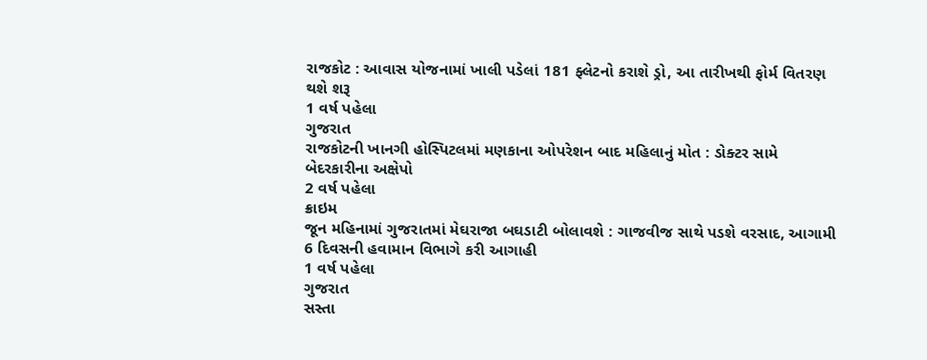રાજકોટ : આવાસ યોજનામાં ખાલી પડેલાં 181 ફ્લેટનો કરાશે ડ્રો, આ તારીખથી ફોર્મ વિતરણ થશે શરૂ
1 વર્ષ પહેલા
ગુજરાત
રાજકોટની ખાનગી હોસ્પિટલમાં મણકાના ઓપરેશન બાદ મહિલાનું મોત : ડોક્ટર સામે બેદરકારીના અક્ષેપો
2 વર્ષ પહેલા
ક્રાઇમ
જૂન મહિનામાં ગુજરાતમાં મેઘરાજા બઘડાટી બોલાવશે : ગાજવીજ સાથે પડશે વરસાદ, આગામી 6 દિવસની હવામાન વિભાગે કરી આગાહી
1 વર્ષ પહેલા
ગુજરાત
સસ્તા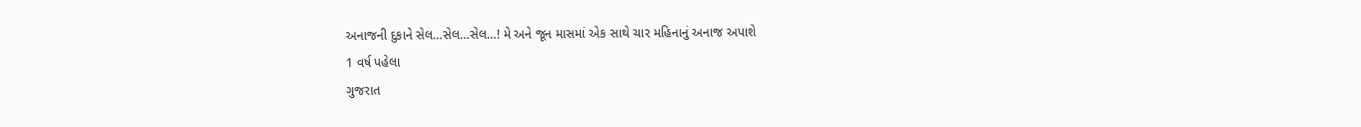અનાજની દુકાને સેલ…સેલ…સેલ…! મે અને જૂન માસમાં એક સાથે ચાર મહિનાનું અનાજ અપાશે
1 વર્ષ પહેલા
ગુજરાત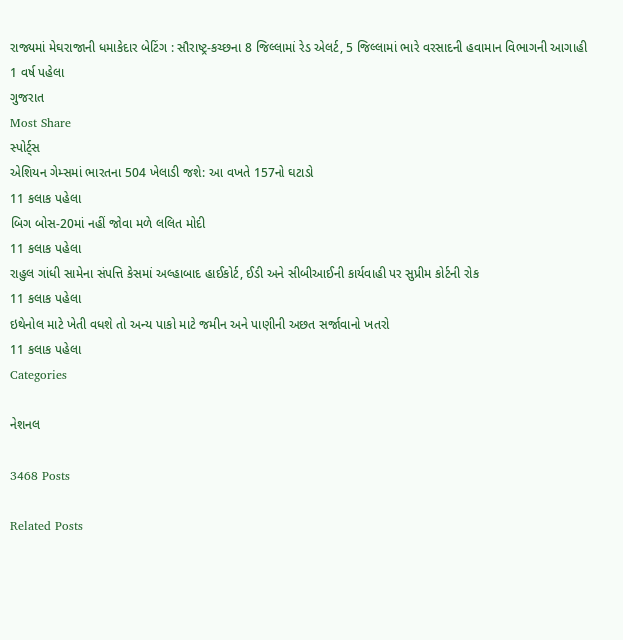રાજ્યમાં મેઘરાજાની ધમાકેદાર બેટિંગ : સૌરાષ્ટ્ર-કચ્છના 8 જિલ્લામાં રેડ એલર્ટ, 5 જિલ્લામાં ભારે વરસાદની હવામાન વિભાગની આગાહી
1 વર્ષ પહેલા
ગુજરાત
Most Share
સ્પોર્ટ્સ
એશિયન ગેમ્સમાં ભારતના 504 ખેલાડી જશે: આ વખતે 157નો ઘટાડો
11 કલાક પહેલા
બિગ બોસ-20માં નહીં જોવા મળે લલિત મોદી
11 કલાક પહેલા
રાહુલ ગાંધી સામેના સંપત્તિ કેસમાં અલ્હાબાદ હાઈકોર્ટ, ઈડી અને સીબીઆઈની કાર્યવાહી પર સુપ્રીમ કોર્ટની રોક
11 કલાક પહેલા
ઇથેનોલ માટે ખેતી વધશે તો અન્ય પાકો માટે જમીન અને પાણીની અછત સર્જાવાનો ખતરો
11 કલાક પહેલા
Categories

નેશનલ

3468 Posts

Related Posts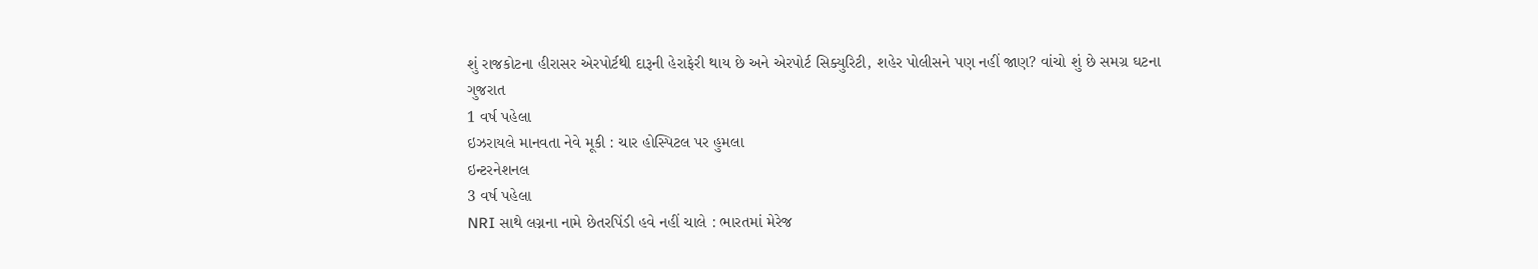શું રાજકોટના હીરાસર એરપોર્ટથી દારૂની હેરાફેરી થાય છે અને એરપોર્ટ સિક્યુરિટી, શહેર પોલીસને પણ નહીં જાણ? વાંચો શું છે સમગ્ર ઘટના
ગુજરાત
1 વર્ષ પહેલા
ઇઝરાયલે માનવતા નેવે મૂકી : ચાર હોસ્પિટલ પર હુમલા
ઇન્ટરનેશનલ
3 વર્ષ પહેલા
NRI સાથે લગ્નના નામે છેતરપિંડી હવે નહીં ચાલે : ભારતમાં મેરેજ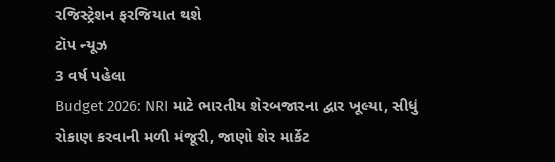રજિસ્ટ્રેશન ફરજિયાત થશે
ટૉપ ન્યૂઝ
3 વર્ષ પહેલા
Budget 2026: NRI માટે ભારતીય શેરબજારના દ્વાર ખૂલ્યા, સીધું રોકાણ કરવાની મળી મંજૂરી, જાણો શેર માર્કેટ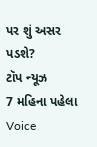પર શું અસર પડશે?
ટૉપ ન્યૂઝ
7 મહિના પહેલા
Voice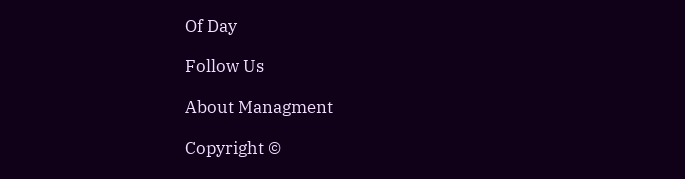Of Day

Follow Us

About Managment

Copyright ©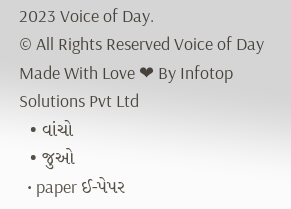2023 Voice of Day.
© All Rights Reserved Voice of Day
Made With Love ❤ By Infotop Solutions Pvt Ltd
  • વાંચો
  • જુઓ
  • paper ઈ-પેપર